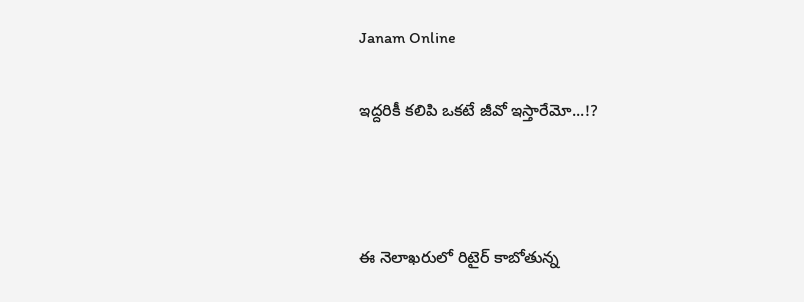Janam Online

ఇద్ద‌రికీ క‌లిపి ఒక‌టే జీవో ఇస్తారేమో...!?



ఈ నెలాఖ‌రులో రిటైర్ కాబోతున్న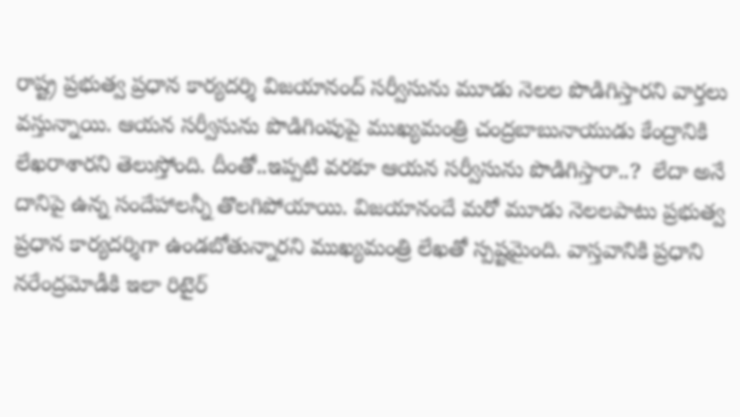రాష్ట్ర ప్ర‌భుత్వ ప్ర‌ధాన కార్య‌ద‌ర్శి విజ‌యానంద్ స‌ర్వీసును మూడు నెల‌ల పొడిగిస్తార‌ని వార్త‌లు వ‌స్తున్నాయి. ఆయ‌న స‌ర్వీసును పొడిగింపుపై ముఖ్య‌మంత్రి చంద్ర‌బాబునాయుడు కేంద్రానికి లేఖ‌రాశార‌ని తెలుస్తోంది. దీంతో..ఇప్ప‌టి వ‌ర‌కూ ఆయ‌న స‌ర్వీసును పొడిగిస్తారా..?  లేదా అనే దానిపై ఉన్న సందేహాలన్నీ తొల‌గిపోయాయి. విజ‌యానందే మ‌రో మూడు నెల‌ల‌పాటు ప్ర‌భుత్వ ప్ర‌ధాన కార్య‌ద‌ర్శిగా ఉండ‌బోతున్నార‌ని ముఖ్య‌మంత్రి లేఖ‌తో స్ప‌ష్టమైంది. వాస్త‌వానికి ప్ర‌ధాని న‌రేంద్ర‌మోడీకి ఇలా రిటైర్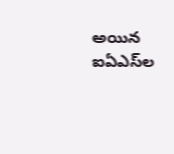అయిన ఐఏఎస్‌ల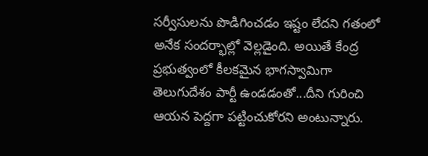స‌ర్వీసుల‌ను పొడిగించ‌డం ఇష్టం లేద‌ని గ‌తంలో అనేక సంద‌ర్భాల్లో వెల్ల‌డైంది. అయితే కేంద్ర ప్ర‌భుత్వంలో కీల‌క‌మైన భాగ‌స్వామిగా తెలుగుదేశం పార్టీ ఉండ‌డంతో...దీని గురించి ఆయ‌న పెద్ద‌గా ప‌ట్టించుకోర‌ని అంటున్నారు.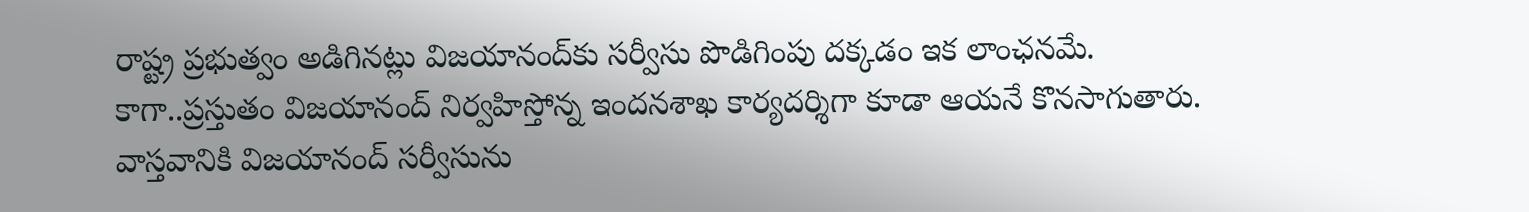రాష్ట్ర ప్ర‌భుత్వం అడిగిన‌ట్లు విజ‌యానంద్‌కు స‌ర్వీసు పొడిగింపు ద‌క్క‌డం ఇక లాంఛ‌న‌మే. కాగా..ప్ర‌స్తుతం విజ‌యానంద్ నిర్వ‌హిస్తోన్న ఇంద‌న‌శాఖ కార్య‌ద‌ర్శిగా కూడా ఆయ‌నే కొన‌సాగుతారు. వాస్త‌వానికి విజ‌యానంద్ స‌ర్వీసును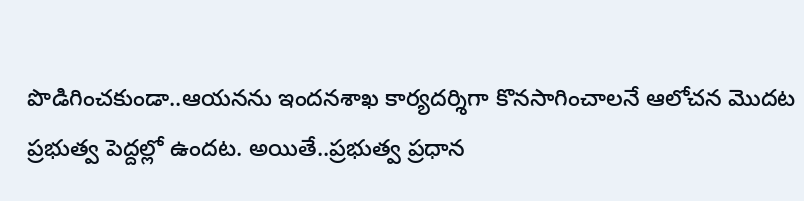పొడిగించ‌కుండా..ఆయ‌న‌ను ఇంద‌న‌శాఖ కార్య‌ద‌ర్శిగా కొన‌సాగించాల‌నే ఆలోచ‌న మొద‌ట ప్ర‌భుత్వ పెద్ద‌ల్లో ఉంద‌ట‌. అయితే..ప్ర‌భుత్వ ప్ర‌ధాన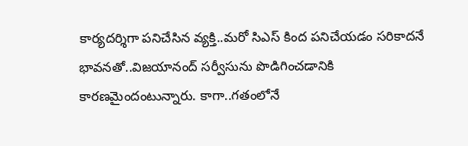కార్య‌ద‌ర్శిగా ప‌నిచేసిన వ్య‌క్తి..మ‌రో సిఎస్ కింద ప‌నిచేయ‌డం స‌రికాద‌నే భావ‌న‌తో..విజ‌యానంద్ స‌ర్వీసును పొడిగించ‌డానికి కార‌ణ‌మైందంటున్నారు. కాగా..గ‌తంలోనే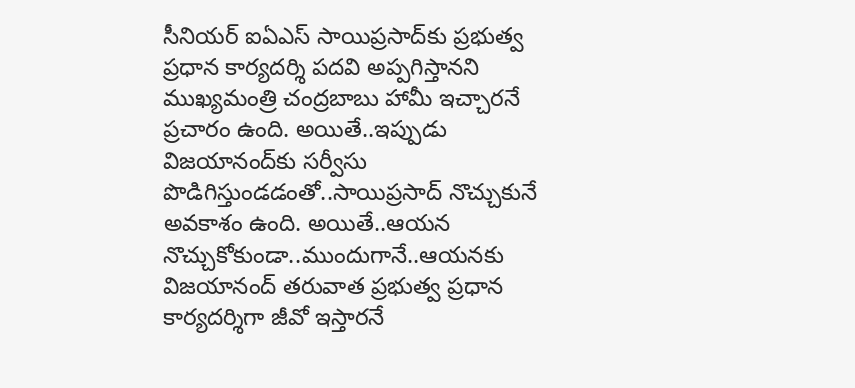సీనియ‌ర్ ఐఏఎస్ సాయిప్ర‌సాద్‌కు ప్ర‌భుత్వ ప్ర‌ధాన కార్య‌ద‌ర్శి ప‌ద‌వి అప్ప‌గిస్తాన‌ని ముఖ్య‌మంత్రి చంద్ర‌బాబు హామీ ఇచ్చార‌నే ప్ర‌చారం ఉంది. అయితే..ఇప్పుడు విజ‌యానంద్‌కు స‌ర్వీసు పొడిగిస్తుండ‌డంతో..సాయిప్ర‌సాద్ నొచ్చుకునే అవ‌కాశం ఉంది. అయితే..ఆయ‌న నొచ్చుకోకుండా..ముందుగానే..ఆయ‌న‌కు విజ‌యానంద్ త‌రువాత ప్ర‌భుత్వ ప్ర‌ధాన కార్య‌ద‌ర్శిగా జీవో ఇస్తార‌నే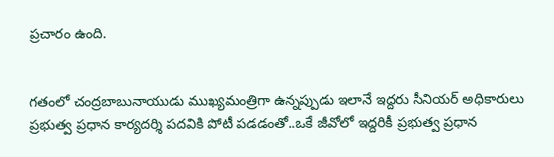ప్ర‌చారం ఉంది.


గ‌తంలో చంద్ర‌బాబునాయుడు ముఖ్య‌మంత్రిగా ఉన్న‌ప్పుడు ఇలానే ఇద్ద‌రు సీనియ‌ర్ అధికారులు ప్ర‌భుత్వ ప్ర‌ధాన కార్య‌ద‌ర్శి ప‌ద‌వికి పోటీ ప‌డ‌డంతో..ఒకే జీవోలో ఇద్ద‌రికీ ప్ర‌భుత్వ ప్ర‌ధాన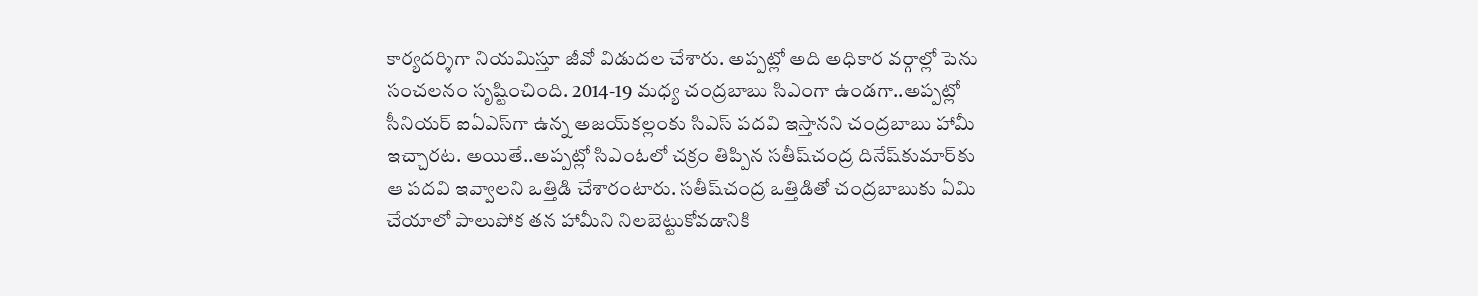కార్య‌ద‌ర్శిగా నియ‌మిస్తూ జీవో విడుద‌ల చేశారు. అప్ప‌ట్లో అది అధికార వ‌ర్గాల్లో పెను సంచ‌ల‌నం సృష్టించింది. 2014-19 మ‌ధ్య చంద్ర‌బాబు సిఎంగా ఉండ‌గా..అప్ప‌ట్లో సీనియ‌ర్ ఐఏఎస్‌గా ఉన్న అజ‌య్‌క‌ల్లంకు సిఎస్ ప‌ద‌వి ఇస్తాన‌ని చంద్ర‌బాబు హామీ ఇచ్చార‌ట‌. అయితే..అప్ప‌ట్లో సిఎంఓలో చ‌క్రం తిప్పిన స‌తీష్‌చంద్ర దినేష్‌కుమార్‌కు ఆ ప‌ద‌వి ఇవ్వాల‌ని ఒత్తిడి చేశారంటారు. స‌తీష్‌చంద్ర ఒత్తిడితో చంద్ర‌బాబుకు ఏమి చేయాలో పాలుపోక త‌న హామీని నిల‌బెట్టుకోవ‌డానికి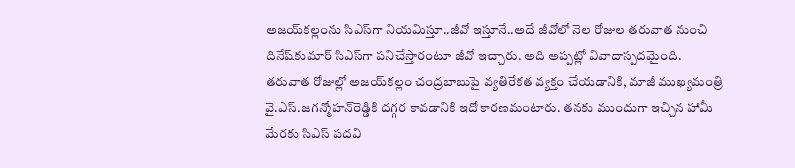అజ‌య్‌క‌ల్లంను సిఎస్‌గా నియ‌మిస్తూ..జీవో ఇస్తూనే..అదే జీవోలో నెల రోజుల త‌రువాత నుంచి దినేష్‌కుమార్ సిఎస్‌గా ప‌నిచేస్తారంటూ జీవో ఇచ్చారు. అది అప్ప‌ట్లో వివాదాస్ప‌ద‌మైంది. త‌రువాత రోజుల్లో అజయ్‌క‌ల్లం చంద్ర‌బాబుపై వ్య‌తిరేక‌త వ్య‌క్తం చేయ‌డానికి, మాజీ ముఖ్య‌మంత్రి వై.ఎస్‌.జ‌గ‌న్మోహ‌న్‌రెడ్డికి ద‌గ్గ‌ర కావ‌డానికి ఇదో కార‌ణమంటారు. తన‌కు ముందుగా ఇచ్చిన హామీ మేర‌కు సిఎస్ ప‌ద‌వి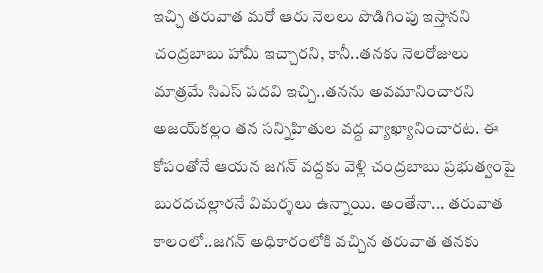ఇచ్చి త‌రువాత మ‌రో ఆరు నెల‌లు పొడిగింపు ఇస్తాన‌ని చంద్ర‌బాబు హామీ ఇచ్చార‌ని, కానీ..త‌న‌కు నెల‌రోజులు మాత్ర‌మే సిఎస్ ప‌ద‌వి ఇచ్చి..త‌న‌ను అవ‌మానించార‌ని అజ‌య్‌క‌ల్లం త‌న స‌న్నిహితుల వ‌ద్ద వ్యాఖ్యానించార‌ట‌. ఈ కోపంతోనే ఆయ‌న జ‌గ‌న్ వ‌ద్ద‌కు వెళ్లి చంద్ర‌బాబు ప్ర‌భుత్వంపై బుర‌ద‌చ‌ల్లార‌నే విమ‌ర్శ‌లు ఉన్నాయి. అంతేనా... త‌రువాత కాలంలో..జ‌గ‌న్ అధికారంలోకి వ‌చ్చిన తరువాత త‌నకు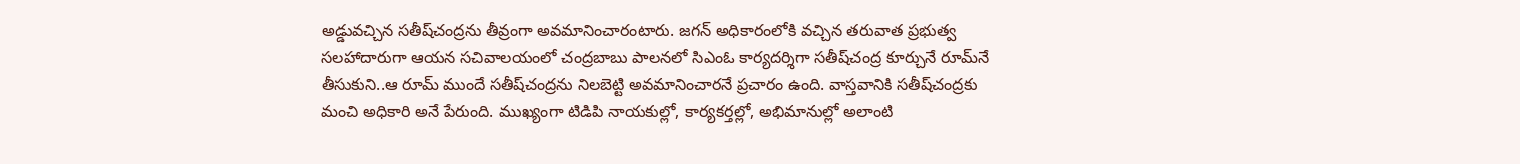అడ్డువ‌చ్చిన స‌తీష్‌చంద్ర‌ను తీవ్రంగా అవ‌మానించారంటారు. జ‌గ‌న్ అధికారంలోకి వ‌చ్చిన త‌రువాత ప్ర‌భుత్వ స‌ల‌హాదారుగా ఆయ‌న స‌చివాల‌యంలో చంద్ర‌బాబు పాల‌న‌లో సిఎంఓ కార్య‌ద‌ర్శిగా స‌తీష్‌చంద్ర కూర్చునే రూమ్‌నే తీసుకుని..ఆ రూమ్ ముందే స‌తీష్‌చంద్ర‌ను నిల‌బెట్టి అవ‌మానించార‌నే ప్ర‌చారం ఉంది. వాస్త‌వానికి స‌తీష్‌చంద్రకు మంచి అధికారి అనే పేరుంది. ముఖ్యంగా టిడిపి నాయ‌కుల్లో, కార్య‌క‌ర్త‌ల్లో, అభిమానుల్లో అలాంటి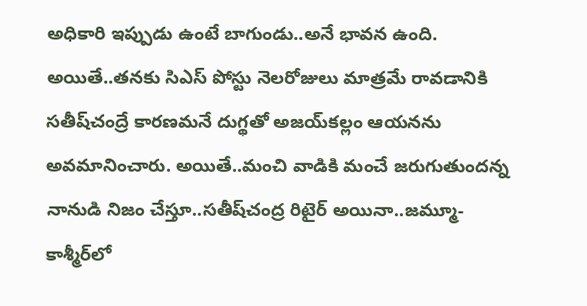అధికారి ఇప్పుడు ఉంటే బాగుండు..అనే భావ‌న ఉంది. అయితే..త‌న‌కు సిఎస్ పోస్టు నెల‌రోజులు మాత్ర‌మే రావ‌డానికి స‌తీష్‌చంద్రే కార‌ణ‌మ‌నే దుగ్థ‌తో అజ‌య్‌క‌ల్లం ఆయ‌న‌ను అవ‌మానించారు. అయితే..మంచి వాడికి మంచే జ‌రుగుతుంద‌న్న నానుడి నిజం చేస్తూ..స‌తీష్‌చంద్ర రిటైర్ అయినా..జమ్మూ-కాశ్మీర్‌లో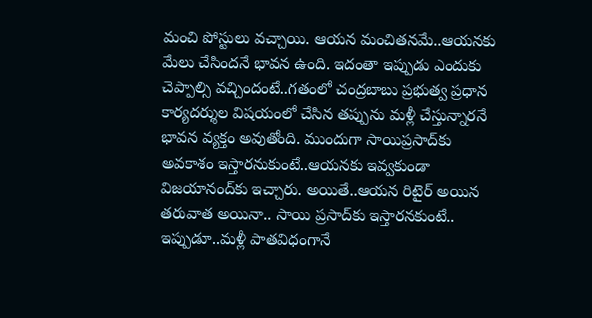మంచి పోస్టులు వ‌చ్చాయి. ఆయ‌న మంచిత‌న‌మే..ఆయ‌న‌కు మేలు చేసిందనే భావ‌న ఉంది. ఇదంతా ఇప్పుడు ఎందుకు చెప్పాల్సి వ‌చ్చిందంటే..గ‌తంలో చంద్ర‌బాబు ప్ర‌భుత్వ ప్ర‌ధాన కార్య‌ద‌ర్శుల విష‌యంలో చేసిన త‌ప్పును మ‌ళ్లీ చేస్తున్నార‌నే భావ‌న వ్య‌క్తం అవుతోంది. ముందుగా సాయిప్ర‌సాద్‌కు అవ‌కాశం ఇస్తార‌నుకుంటే..ఆయ‌న‌కు ఇవ్వ‌కుండా విజ‌యానంద్‌కు ఇచ్చారు. అయితే..ఆయ‌న రిటైర్ అయిన త‌రువాత అయినా.. సాయి ప్ర‌సాద్‌కు ఇస్తార‌న‌కుంటే.. ఇప్పుడూ..మ‌ళ్లీ పాత‌విధంగానే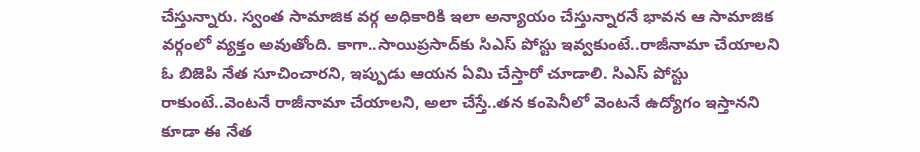చేస్తున్నారు. స్వంత సామాజిక వ‌ర్గ అధికారికి ఇలా అన్యాయం చేస్తున్నార‌నే భావ‌న ఆ సామాజిక‌ వ‌ర్గంలో వ్య‌క్తం అవుతోంది. కాగా..సాయిప్ర‌సాద్‌కు సిఎస్ పోస్టు ఇవ్వ‌కుంటే..రాజీనామా చేయాల‌ని ఓ బిజెపి నేత సూచించార‌ని, ఇప్పుడు ఆయ‌న ఏమి చేస్తారో చూడాలి. సిఎస్ పోస్టు రాకుంటే..వెంట‌నే రాజీనామా చేయాల‌ని, అలా చేస్తే..త‌న కంపెనీలో వెంట‌నే ఉద్యోగం ఇస్తాన‌ని కూడా ఈ నేత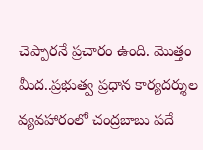చెప్పార‌నే ప్ర‌చారం ఉంది. మొత్తం మీద‌..ప్ర‌భుత్వ ప్ర‌ధాన కార్య‌ద‌ర్శుల వ్య‌వ‌హారంలో చంద్ర‌బాబు ప‌దే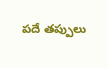ప‌దే త‌ప్పులు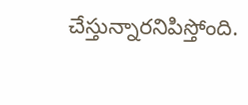చేస్తున్నార‌నిపిస్తోంది.